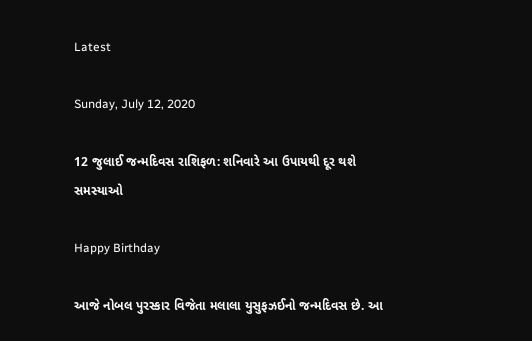Latest

Sunday, July 12, 2020

12 જુલાઈ જન્મદિવસ રાશિફળ: શનિવારે આ ઉપાયથી દૂર થશે સમસ્યાઓ

Happy Birthday

આજે નોબલ પુરસ્કાર વિજેતા મલાલા યુસુફઝઈનો જન્મદિવસ છે. આ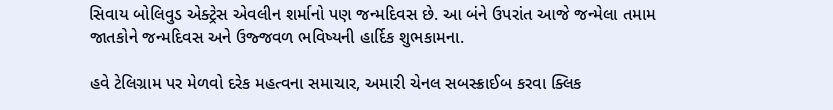સિવાય બોલિવુડ એક્ટ્રેસ એવલીન શર્માનો પણ જન્મદિવસ છે. આ બંને ઉપરાંત આજે જન્મેલા તમામ જાતકોને જન્મદિવસ અને ઉજ્જવળ ભવિષ્યની હાર્દિક શુભકામના.

હવે ટેલિગ્રામ પર મેળવો દરેક મહત્વના સમાચાર, અમારી ચેનલ સબસ્ક્રાઈબ કરવા ક્લિક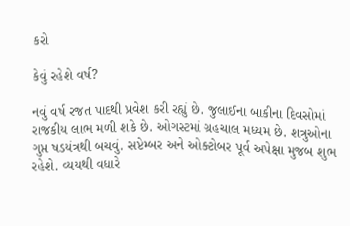કરો

કેવું રહેશે વર્ષ?

નવું વર્ષ રજત પાદથી પ્રવેશ કરી રહ્યું છે. જુલાઈના બાકીના દિવસોમાં રાજકીય લાભ મળી શકે છે. ઓગસ્ટમાં ગ્રહચાલ મધ્યમ છે. શત્રુઓના ગુપ્ત ષડયંત્રથી બચવું. સપ્ટેમ્બર અને ઓક્ટોબર પૂર્વ અપેક્ષા મુજબ શુભ રહેશે. વ્યયથી વધારે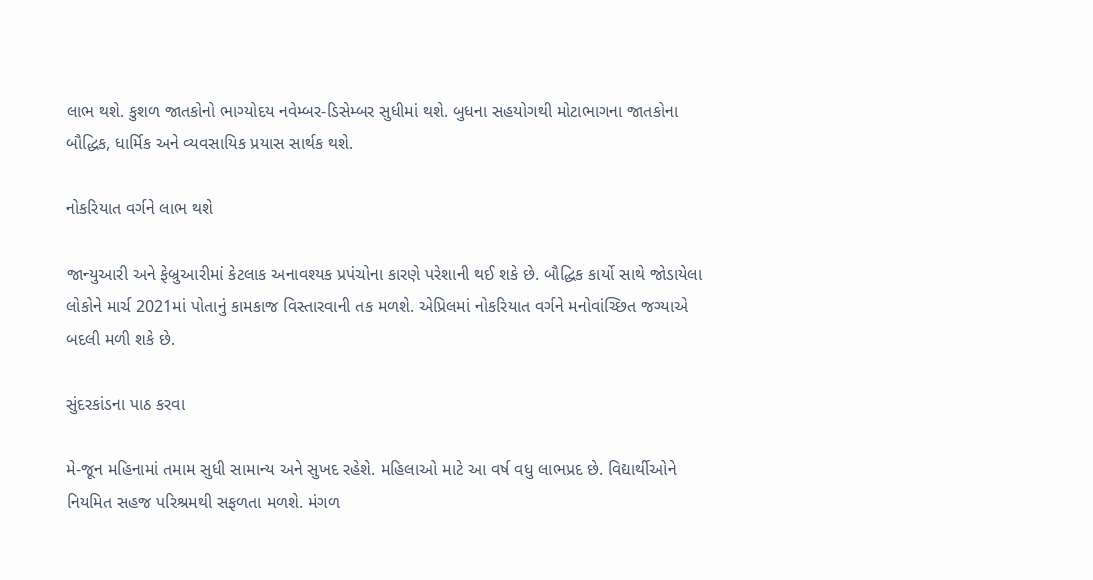લાભ થશે. કુશળ જાતકોનો ભાગ્યોદય નવેમ્બર-ડિસેમ્બર સુધીમાં થશે. બુધના સહયોગથી મોટાભાગના જાતકોના બૌદ્ધિક, ધાર્મિક અને વ્યવસાયિક પ્રયાસ સાર્થક થશે.

નોકરિયાત વર્ગને લાભ થશે

જાન્યુઆરી અને ફેબ્રુઆરીમાં કેટલાક અનાવશ્યક પ્રપંચોના કારણે પરેશાની થઈ શકે છે. બૌદ્ધિક કાર્યો સાથે જોડાયેલા લોકોને માર્ચ 2021માં પોતાનું કામકાજ વિસ્તારવાની તક મળશે. એપ્રિલમાં નોકરિયાત વર્ગને મનોવાંચ્છિત જગ્યાએ બદલી મળી શકે છે.

સુંદરકાંડના પાઠ કરવા

મે-જૂન મહિનામાં તમામ સુધી સામાન્ય અને સુખદ રહેશે. મહિલાઓ માટે આ વર્ષ વધુ લાભપ્રદ છે. વિદ્યાર્થીઓને નિયમિત સહજ પરિશ્રમથી સફળતા મળશે. મંગળ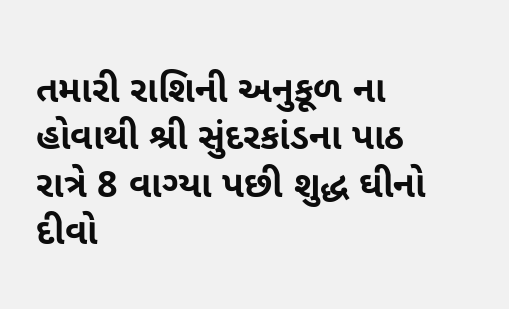તમારી રાશિની અનુકૂળ ના હોવાથી શ્રી સુંદરકાંડના પાઠ રાત્રે 8 વાગ્યા પછી શુદ્ધ ઘીનો દીવો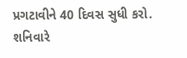પ્રગટાવીને 40 દિવસ સુધી કરો. શનિવારે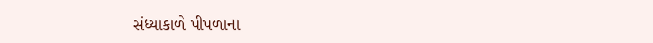સંધ્યાકાળે પીપળાના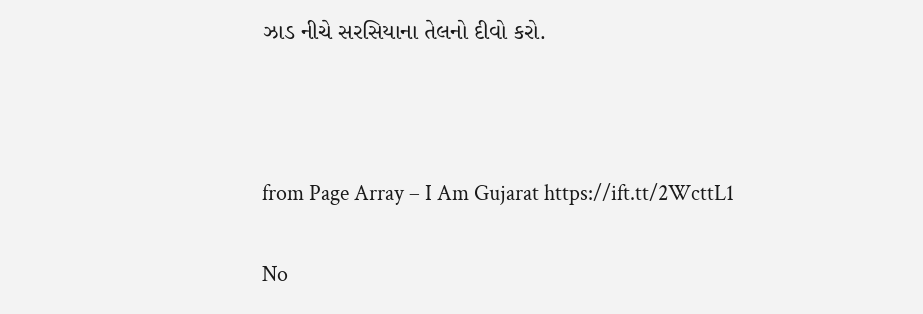ઝાડ નીચે સરસિયાના તેલનો દીવો કરો.



from Page Array – I Am Gujarat https://ift.tt/2WcttL1

No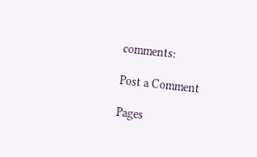comments:

Post a Comment

Pages